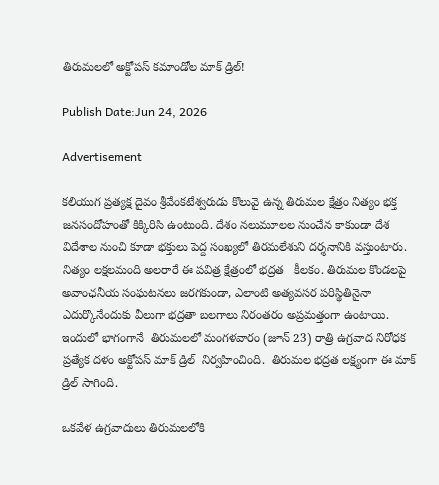తిరుమలలో అక్టోపస్ కమాండోల మాక్ డ్రిల్‌!

Publish Date:Jun 24, 2026

Advertisement

కలియుగ ప్రత్యక్ష దైవం శ్రీవేంకటేశ్వరుడు కొలువై ఉన్న తిరుమల క్షేత్రం నిత్యం భక్త జనసందోహంతో కిక్కిరిసి ఉంటుంది. దేశం నలుమూలల నుంచేన కాకుండా దేశ విదేశాల నుంచి కూడా భక్తులు పెద్ద సంఖ్యలో తిరమలేశుని దర్శనానికి వస్తుంటారు.  నిత్యం లక్షలమంది అలరారే ఈ పవిత్ర క్షేత్రంలో భద్రత   కీలకం. తిరుమల కొండలపై అవాంఛనీయ సంఘటనలు జరగకుండా, ఎలాంటి అత్యవసర పరిస్థితినైనా ఎదుర్కొనేందుకు వీలుగా భద్రతా బలగాలు నిరంతరం అప్రమత్తంగా ఉంటాయి. ఇందులో భాగంగానే  తిరుమలలో మంగళవారం (జూన్ 23) రాత్రి ఉగ్రవాద నిరోధక ప్రత్యేక దళం అక్టోపస్ మాక్ డ్రిల్  నిర్వహించింది.  తిరుమల భద్రత లక్ష్యంగా ఈ మాక్ డ్రిల్ సాగింది.

ఒకవేళ ఉగ్రవాదులు తిరుమలలోకి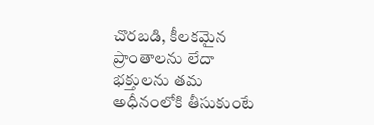చొరబడి, కీలకమైన ప్రాంతాలను లేదా భక్తులను తమ అధీనంలోకి తీసుకుంటే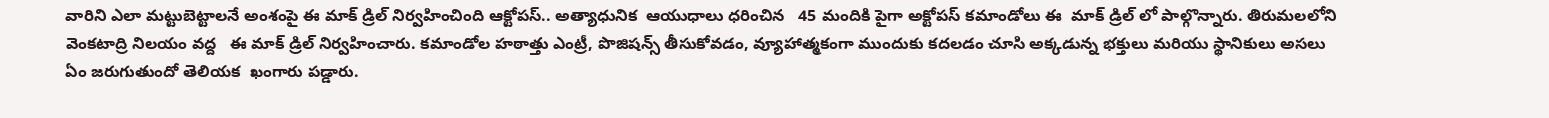వారిని ఎలా మట్టుబెట్టాలనే అంశంపై ఈ మాక్ డ్రిల్ నిర్వహించింది ఆక్టోపస్.. అత్యాధునిక  ఆయుధాలు ధరించిన   45 మందికి పైగా అక్టోపస్ కమాండోలు ఈ  మాక్ డ్రిల్ లో పాల్గొన్నారు. తిరుమలలోని   వెంకటాద్రి నిలయం వద్ద   ఈ మాక్ డ్రిల్ నిర్వహించారు. కమాండోల హఠాత్తు ఎంట్రీ, పొజిషన్స్ తీసుకోవడం, వ్యూహాత్మకంగా ముందుకు కదలడం చూసి అక్కడున్న భక్తులు మరియు స్థానికులు అసలు ఏం జరుగుతుందో తెలియక  ఖంగారు పడ్డారు.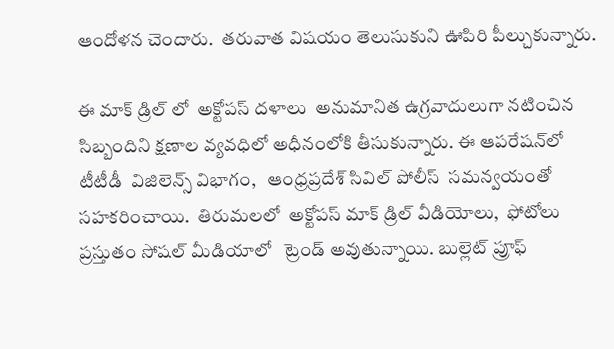ఆందోళన చెందారు.  తరువాత విషయం తెలుసుకుని ఊపిరి పీల్చుకున్నారు.

ఈ మాక్ డ్రిల్ లో  అక్టోపస్ దళాలు  అనుమానిత ఉగ్రవాదులుగా నటించిన సిబ్బందిని క్షణాల వ్యవధిలో అధీనంలోకి తీసుకున్నారు. ఈ ఆపరేషన్‌లో  టీటీడీ  విజిలెన్స్ విభాగం,   ఆంధ్రప్రదేశ్ సివిల్ పోలీస్  సమన్వయంతో సహకరించాయి.  తిరుమలలో  అక్టోపస్ మాక్ డ్రిల్ వీడియోలు,  ఫోటోలు ప్రస్తుతం సోషల్ మీడియాలో   ట్రెండ్ అవుతున్నాయి. బుల్లెట్ ప్రూఫ్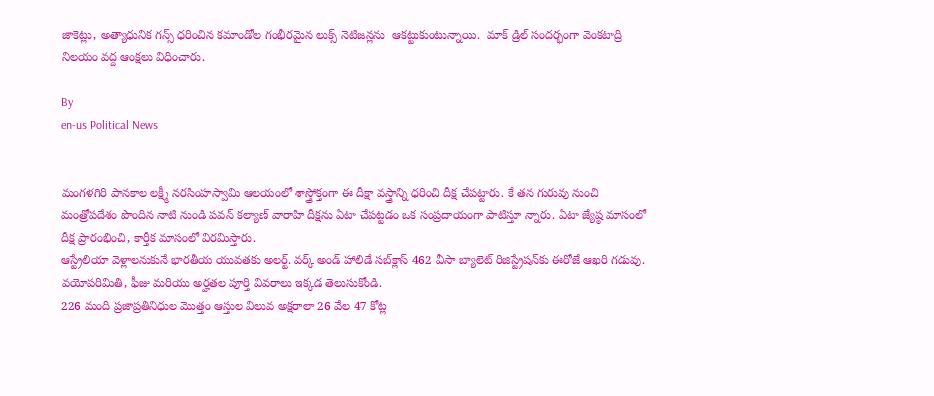జాకెట్లు, అత్యాధునిక గన్స్ ధరించిన కమాండోల గంభీరమైన లుక్స్ నెటిజన్లను  ఆకట్టుకుంటున్నాయి.  మాక్ డ్రిల్ సందర్భంగా వెంకటాద్రి నిలయం వద్ద ఆంక్షలు విధించారు.

By
en-us Political News


మంగళగిరి పానకాల లక్ష్మీ నరసింహస్వామి ఆలయంలో శాస్త్రోక్తంగా ఈ దీక్షా వస్త్రాన్ని ధరించి దీక్ష చేపట్టారు. కే తన గురువు నుంచి మంత్రోపదేశం పొందిన నాటి నుండి పవన్ కల్యాణ్ వారాహి దీక్షను ఏటా చేపట్టడం ఒక సంప్రదాయంగా పాటిస్తూ న్నారు. ఏటా జ్యేష్ఠ మాసంలో దీక్ష ప్రారంభించి, కార్తీక మాసంలో విరమిస్తారు.
ఆస్ట్రేలియా వెళ్లాలనుకునే భారతీయ యువతకు అలర్ట్. వర్క్ అండ్ హాలిడే సబ్‌క్లాస్ 462 వీసా బ్యాలెట్ రిజిస్ట్రేషన్‌కు ఈరోజే ఆఖరి గడువు. వయోపరిమితి, ఫీజు మరియు అర్హతల పూర్తి వివరాలు ఇక్కడ తెలుసుకోండి.
226 మంది ప్రజాప్రతినిధుల మొత్తం ఆస్తుల విలువ అక్షరాలా 26 వేల 47 కోట్ల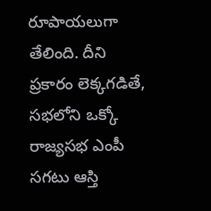రూపాయలుగా తేలింది. దీని ప్రకారం లెక్కగడితే, సభలోని ఒక్కో రాజ్యసభ ఎంపీ సగటు ఆస్తి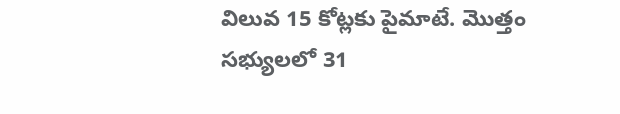విలువ 15 కోట్లకు పైమాటే. మొత్తం సభ్యులలో 31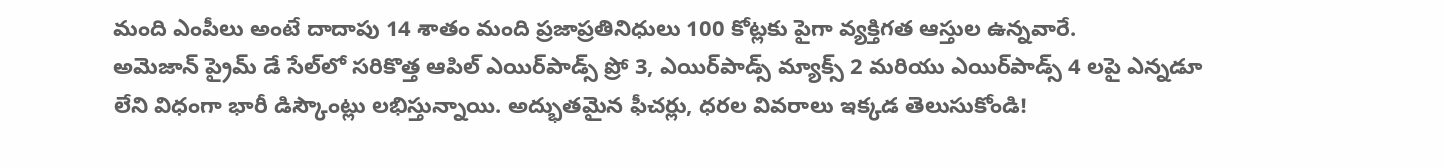మంది ఎంపీలు అంటే దాదాపు 14 శాతం మంది ప్రజాప్రతినిధులు 100 కోట్లకు పైగా వ్యక్తిగత ఆస్తుల ఉన్నవారే.
అమెజాన్ ప్రైమ్ డే సేల్‌లో సరికొత్త ఆపిల్ ఎయిర్‌పాడ్స్ ప్రో 3, ఎయిర్‌పాడ్స్ మ్యాక్స్ 2 మరియు ఎయిర్‌పాడ్స్ 4 లపై ఎన్నడూ లేని విధంగా భారీ డిస్కౌంట్లు లభిస్తున్నాయి. అద్భుతమైన ఫీచర్లు, ధరల వివరాలు ఇక్కడ తెలుసుకోండి!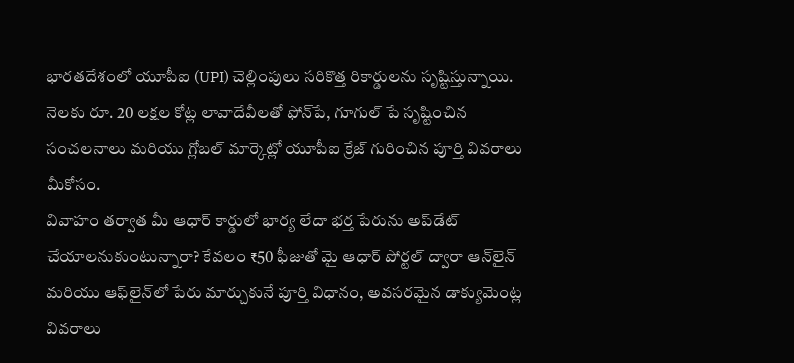భారతదేశంలో యూపీఐ (UPI) చెల్లింపులు సరికొత్త రికార్డులను సృష్టిస్తున్నాయి. నెలకు రూ. 20 లక్షల కోట్ల లావాదేవీలతో ఫోన్‌పే, గూగుల్ పే సృష్టించిన సంచలనాలు మరియు గ్లోబల్ మార్కెట్లో యూపీఐ క్రేజ్ గురించిన పూర్తి వివరాలు మీకోసం.
వివాహం తర్వాత మీ ఆధార్ కార్డులో భార్య లేదా భర్త పేరును అప్‌డేట్ చేయాలనుకుంటున్నారా? కేవలం ₹50 ఫీజుతో మై ఆధార్ పోర్టల్ ద్వారా ఆన్‌లైన్ మరియు ఆఫ్‌లైన్‌లో పేరు మార్చుకునే పూర్తి విధానం, అవసరమైన డాక్యుమెంట్ల వివరాలు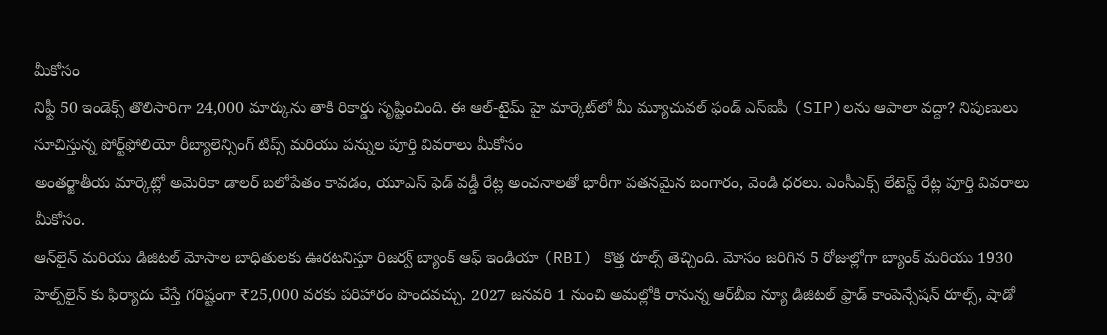మీకోసం
నిఫ్టీ 50 ఇండెక్స్ తొలిసారిగా 24,000 మార్కును తాకి రికార్డు సృష్టించింది. ఈ ఆల్-టైమ్ హై మార్కెట్‌లో మీ మ్యూచువల్ ఫండ్ ఎస్‌ఐపీ (SIP)లను ఆపాలా వద్దా? నిపుణులు సూచిస్తున్న పోర్ట్‌ఫోలియో రీబ్యాలెన్సింగ్ టిప్స్ మరియు పన్నుల పూర్తి వివరాలు మీకోసం
అంతర్జాతీయ మార్కెట్లో అమెరికా డాలర్ బలోపేతం కావడం, యూఎస్ ఫెడ్ వడ్డీ రేట్ల అంచనాలతో భారీగా పతనమైన బంగారం, వెండి ధరలు. ఎంసీఎక్స్ లేటెస్ట్ రేట్ల పూర్తి వివరాలు మీకోసం.
ఆన్‌లైన్ మరియు డిజిటల్ మోసాల బాధితులకు ఊరటనిస్తూ రిజర్వ్ బ్యాంక్ ఆఫ్ ఇండియా (RBI) కొత్త రూల్స్ తెచ్చింది. మోసం జరిగిన 5 రోజుల్లోగా బ్యాంక్ మరియు 1930 హెల్ప్‌లైన్ కు ఫిర్యాదు చేస్తే గరిష్టంగా ₹25,000 వరకు పరిహారం పొందవచ్చు. 2027 జనవరి 1 నుంచి అమల్లోకి రానున్న ఆర్‌బీఐ న్యూ డిజిటల్ ఫ్రాడ్ కాంపెన్సేషన్ రూల్స్, షాడో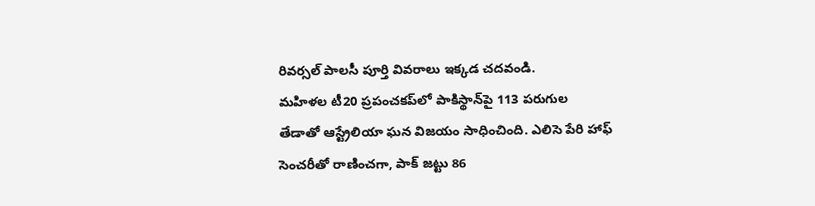రివర్సల్ పాలసీ పూర్తి వివరాలు ఇక్కడ చదవండి.
మహిళల టీ20 ప్రపంచకప్‌లో పాకిస్థాన్‌పై 113 పరుగుల తేడాతో ఆస్ట్రేలియా ఘన విజయం సాధించింది. ఎలిసె పేరి హాఫ్ సెంచరీతో రాణించగా, పాక్ జట్టు 86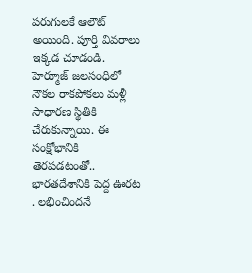పరుగులకే ఆలౌట్ అయింది. పూర్తి వివరాలు ఇక్కడ చూడండి.
హెర్మూజ్ జలసంధిలో నౌకల రాకపోకలు మళ్లీ సాధారణ స్థితికి చేరుకున్నాయి. ఈ సంక్షోభానికి తెరపడటంతో.. భారతదేశానికి పెద్ద ఊరట . లభించిందనే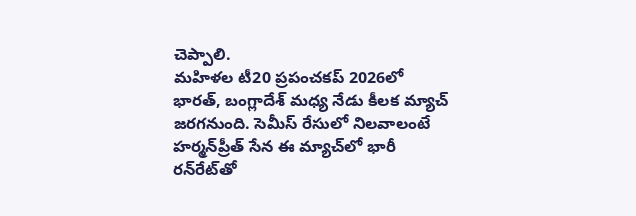చెప్పాలి.
మహిళల టీ20 ప్రపంచకప్ 2026లో భారత్, బంగ్లాదేశ్ మధ్య నేడు కీలక మ్యాచ్ జరగనుంది. సెమీస్ రేసులో నిలవాలంటే హర్మన్‌ప్రీత్ సేన ఈ మ్యాచ్‌లో భారీ రన్‌రేట్‌తో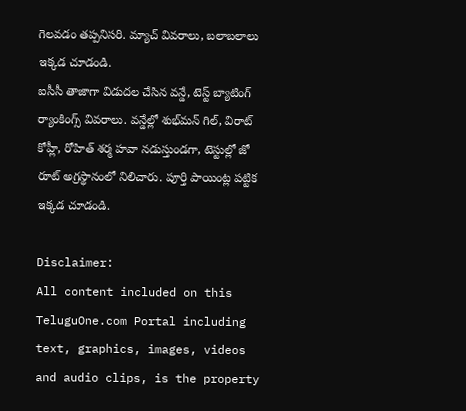గెలవడం తప్పనిసరి. మ్యాచ్ వివరాలు, బలాబలాలు ఇక్కడ చూడండి.
ఐసీసీ తాజాగా విడుదల చేసిన వన్డే, టెస్ట్ బ్యాటింగ్ ర్యాంకింగ్స్ వివరాలు. వన్డేల్లో శుభ్‌మన్ గిల్, విరాట్ కోహ్లీ, రోహిత్ శర్మ హవా నడుస్తుండగా, టెస్టుల్లో జో రూట్ అగ్రస్థానంలో నిలిచారు. పూర్తి పాయింట్ల పట్టిక ఇక్కడ చూడండి.

Disclaimer:
All content included on this TeluguOne.com Portal including text, graphics, images, videos and audio clips, is the property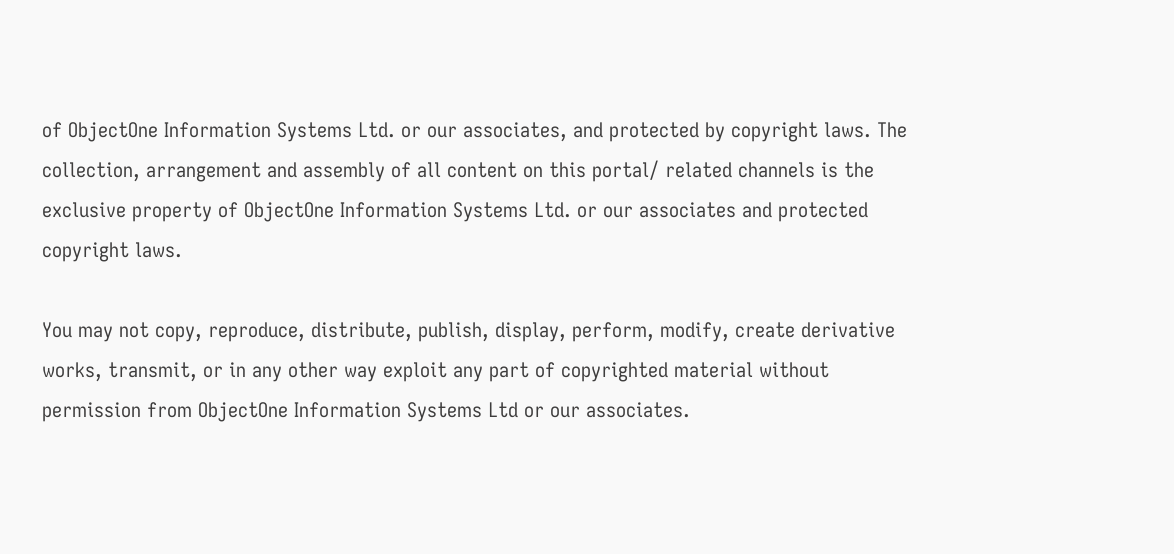of ObjectOne Information Systems Ltd. or our associates, and protected by copyright laws. The collection, arrangement and assembly of all content on this portal/ related channels is the exclusive property of ObjectOne Information Systems Ltd. or our associates and protected copyright laws.

You may not copy, reproduce, distribute, publish, display, perform, modify, create derivative works, transmit, or in any other way exploit any part of copyrighted material without permission from ObjectOne Information Systems Ltd or our associates.